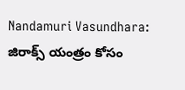Nandamuri Vasundhara: జిరాక్స్ యంత్రం కోసం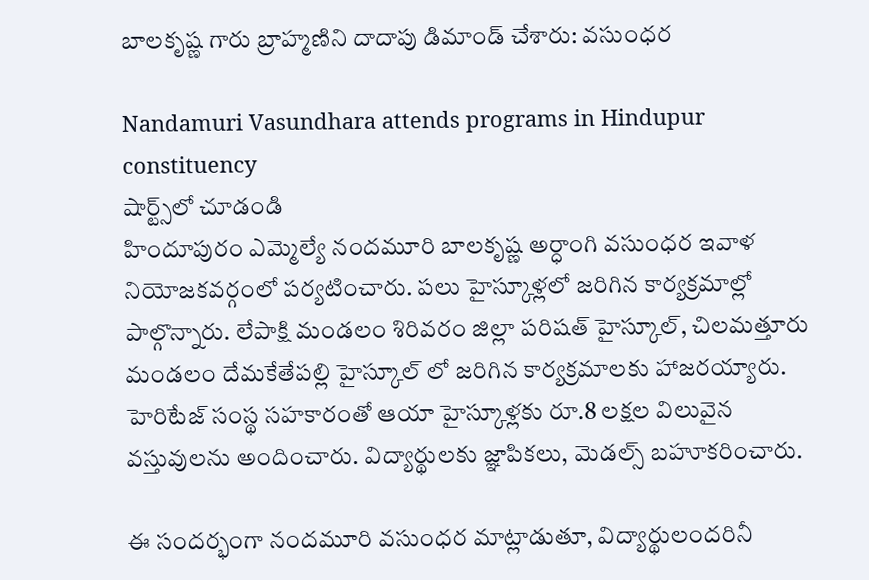బాలకృష్ణ గారు బ్రాహ్మణిని దాదాపు డిమాండ్ చేశారు: వసుంధర

Nandamuri Vasundhara attends programs in Hindupur constituency
షార్ట్స్‌లో చూడండి
హిందూపురం ఎమ్మెల్యే నందమూరి బాలకృష్ణ అర్ధాంగి వసుంధర ఇవాళ నియోజకవర్గంలో పర్యటించారు. పలు హైస్కూళ్లలో జరిగిన కార్యక్రమాల్లో పాల్గొన్నారు. లేపాక్షి మండలం శిరివరం జిల్లా పరిషత్ హైస్కూల్, చిలమత్తూరు మండలం దేమకేతేపల్లి హైస్కూల్ లో జరిగిన కార్యక్రమాలకు హాజరయ్యారు. హెరిటేజ్ సంస్థ సహకారంతో ఆయా హైస్కూళ్లకు రూ.8 లక్షల విలువైన వస్తువులను అందించారు. విద్యార్థులకు జ్ఞాపికలు, మెడల్స్ బహూకరించారు.

ఈ సందర్భంగా నందమూరి వసుంధర మాట్లాడుతూ, విద్యార్థులందరినీ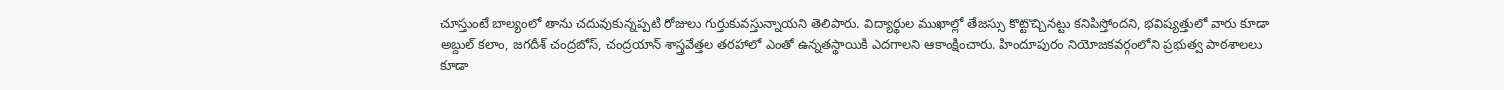చూస్తుంటే బాల్యంలో తాను చదువుకున్నప్పటి రోజులు గుర్తుకువస్తున్నాయని తెలిపారు. విద్యార్థుల ముఖాల్లో తేజస్సు కొట్టొచ్చినట్టు కనిపిస్తోందని, భవిష్యత్తులో వారు కూడా అబ్దుల్ కలాం, జగదీశ్ చంద్రబోస్, చంద్రయాన్ శాస్త్రవేత్తల తరహాలో ఎంతో ఉన్నతస్థాయికి ఎదగాలని ఆకాంక్షించారు. హిందూపురం నియోజకవర్గంలోని ప్రభుత్వ పాఠశాలలు కూడా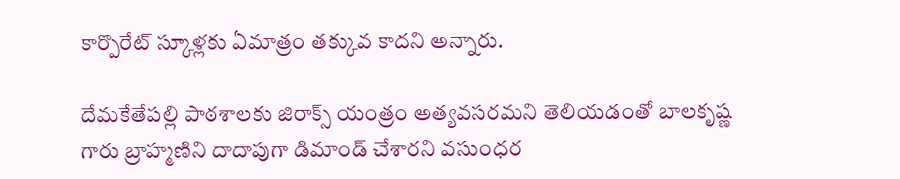కార్పొరేట్ స్కూళ్లకు ఏమాత్రం తక్కువ కాదని అన్నారు.

దేమకేతేపల్లి పాఠశాలకు జిరాక్స్ యంత్రం అత్యవసరమని తెలియడంతో బాలకృష్ణ గారు బ్రాహ్మణిని దాదాపుగా డిమాండ్ చేశారని వసుంధర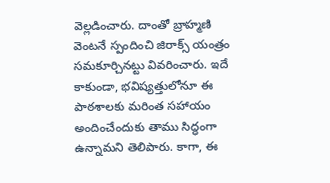వెల్లడించారు. దాంతో బ్రాహ్మణి వెంటనే స్పందించి జిరాక్స్ యంత్రం సమకూర్చినట్టు వివరించారు. ఇదే కాకుండా, భవిష్యత్తులోనూ ఈ పాఠశాలకు మరింత సహాయం అందించేందుకు తాము సిద్ధంగా ఉన్నామని తెలిపారు. కాగా, ఈ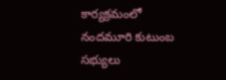కార్యక్రమంలో నందమూరి కుటుంబ సభ్యులు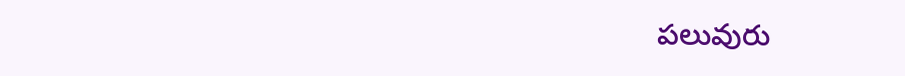పలువురు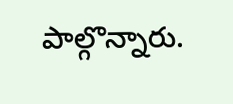పాల్గొన్నారు.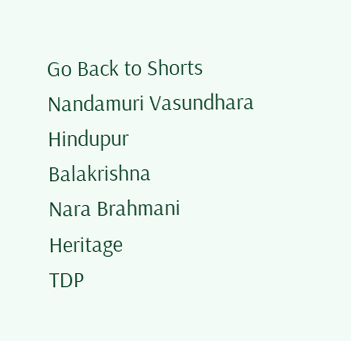Go Back to Shorts
Nandamuri Vasundhara
Hindupur
Balakrishna
Nara Brahmani
Heritage
TDP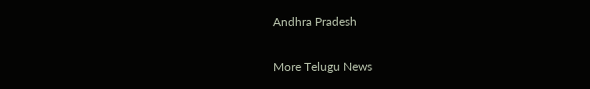Andhra Pradesh

More Telugu News